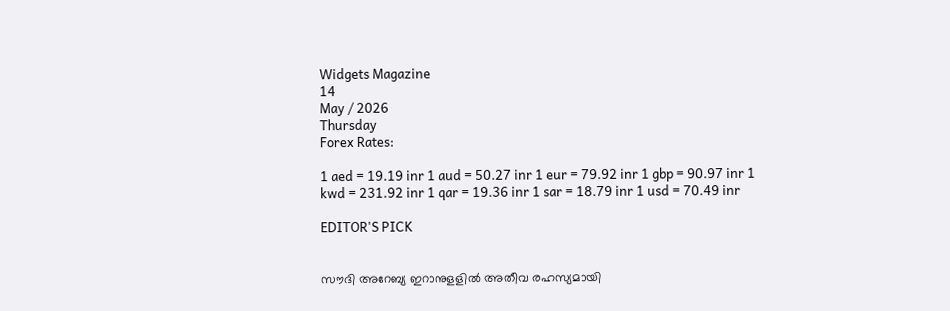Widgets Magazine
14
May / 2026
Thursday
Forex Rates:

1 aed = 19.19 inr 1 aud = 50.27 inr 1 eur = 79.92 inr 1 gbp = 90.97 inr 1 kwd = 231.92 inr 1 qar = 19.36 inr 1 sar = 18.79 inr 1 usd = 70.49 inr

EDITOR'S PICK


സൗദി അറേബ്യ ഇറാനുളളിൽ അതീവ രഹസ്യമായി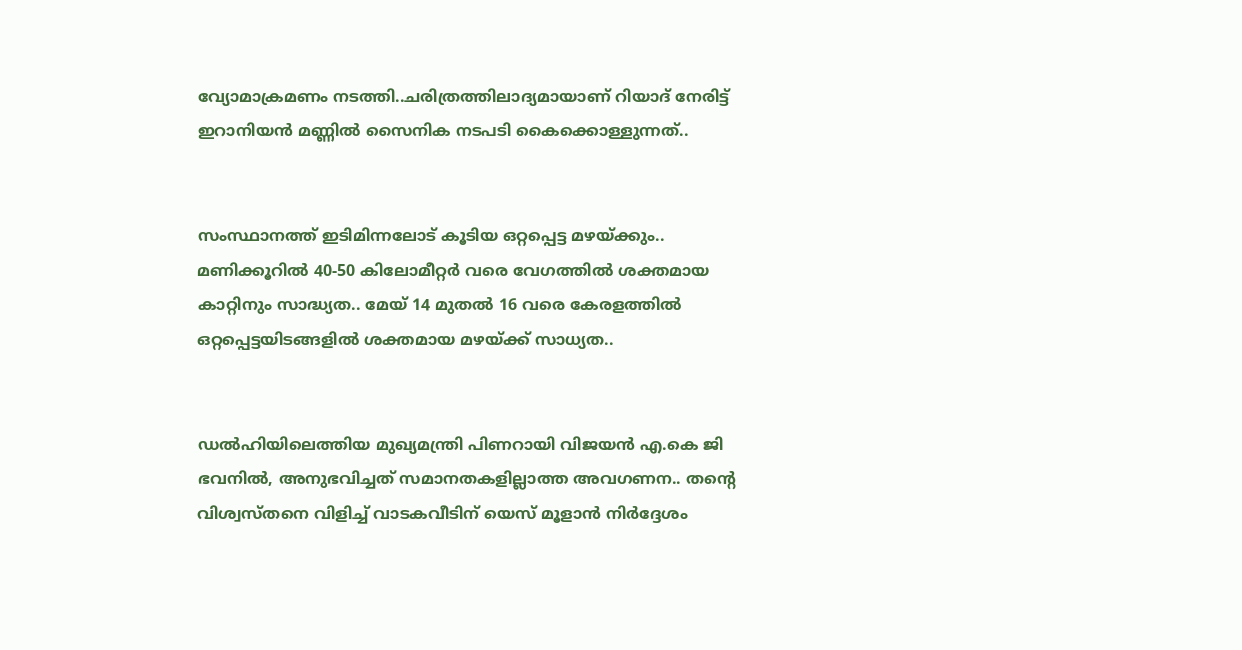വ്യോമാക്രമണം നടത്തി..ചരിത്രത്തിലാദ്യമായാണ് റിയാദ് നേരിട്ട് ഇറാനിയൻ മണ്ണിൽ സൈനിക നടപടി കൈക്കൊള്ളുന്നത്..


സംസ്ഥാനത്ത് ഇടിമിന്നലോട് കൂടിയ ഒറ്റപ്പെട്ട മഴയ്ക്കും.. മണിക്കൂറിൽ 40-50 കിലോമീറ്റർ വരെ വേഗത്തിൽ ശക്തമായ കാറ്റിനും സാദ്ധ്യത.. മേയ് 14 മുതൽ 16 വരെ കേരളത്തിൽ ഒറ്റപ്പെട്ടയിടങ്ങളിൽ ശക്തമായ മഴയ്ക്ക് സാധ്യത..


ഡൽഹിയിലെത്തിയ മുഖ്യമന്ത്രി പിണറായി വിജയൻ എ.കെ ജി ഭവനിൽ, അനുഭവിച്ചത് സമാനതകളില്ലാത്ത അവഗണന.. തന്റെ വിശ്വസ്തനെ വിളിച്ച് വാടകവീടിന് യെസ് മൂളാൻ നിർദ്ദേശം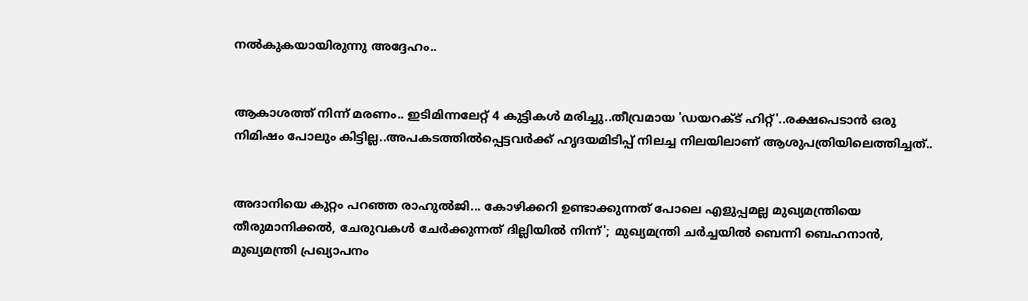നൽകുകയായിരുന്നു അദ്ദേഹം..


ആകാശത്ത് നിന്ന് മരണം.. ഇടിമിന്നലേറ്റ് 4 കുട്ടികൾ മരിച്ചു..തീവ്രമായ 'ഡയറക്ട് ഹിറ്റ്'..രക്ഷപെടാൻ ഒരു നിമിഷം പോലും കിട്ടില്ല..അപകടത്തില്‍പ്പെട്ടവര്‍ക്ക് ഹൃദയമിടിപ്പ് നിലച്ച നിലയിലാണ് ആശുപത്രിയിലെത്തിച്ചത്..


അദാനിയെ കുറ്റം പറഞ്ഞ രാഹുൽജി... കോഴിക്കറി ഉണ്ടാക്കുന്നത് പോലെ എളുപ്പമല്ല മുഖ്യമന്ത്രിയെ തീരുമാനിക്കൽ, ചേരുവകൾ ചേർക്കുന്നത് ദില്ലിയിൽ നിന്ന്'; മുഖ്യമന്ത്രി ചർച്ചയിൽ ബെന്നി ബെഹനാൻ, മുഖ്യമന്ത്രി പ്രഖ്യാപനം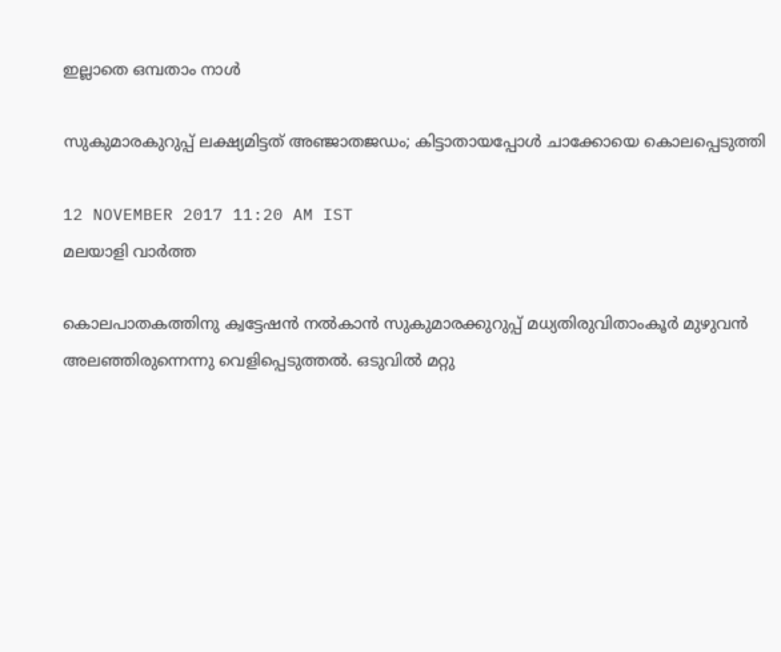ഇല്ലാതെ ഒമ്പതാം നാൾ

സുകുമാരകുറുപ്പ് ലക്ഷ്യമിട്ടത് അഞ്ജാതജഡം; കിട്ടാതായപ്പോള്‍ ചാക്കോയെ കൊലപ്പെടുത്തി

12 NOVEMBER 2017 11:20 AM IST
മലയാളി വാര്‍ത്ത

കൊലപാതകത്തിനു ക്വട്ടേഷന്‍ നല്‍കാന്‍ സുകുമാരക്കുറുപ്പ് മധ്യതിരുവിതാംകൂര്‍ മുഴുവന്‍ അലഞ്ഞിരുന്നെന്നു വെളിപ്പെടുത്തല്‍. ഒടുവില്‍ മറ്റു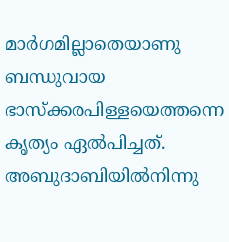മാര്‍ഗമില്ലാതെയാണു ബന്ധുവായ ഭാസ്ക്കരപിള്ളയെത്തന്നെ കൃത്യം ഏല്‍പിച്ചത്. അബുദാബിയില്‍നിന്നു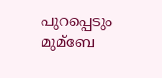പുറപ്പെടും മുമ്ബേ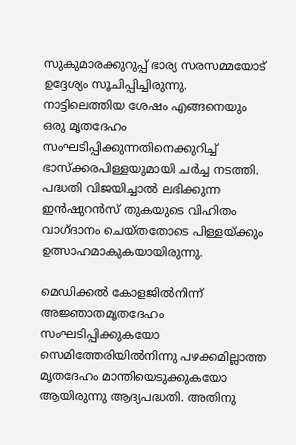സുകുമാരക്കുറുപ്പ് ഭാര്യ സരസമ്മയോട് ഉദ്ദേശ്യം സൂചിപ്പിച്ചിരുന്നു. നാട്ടിലെത്തിയ ശേഷം എങ്ങനെയും ഒരു മൃതദേഹം സംഘടിപ്പിക്കുന്നതിനെക്കുറിച്ച്‌ ഭാസ്ക്കരപിള്ളയുമായി ചര്‍ച്ച നടത്തി. പദ്ധതി വിജയിച്ചാല്‍ ലഭിക്കുന്ന ഇന്‍ഷുറന്‍സ് തുകയുടെ വിഹിതം വാഗ്ദാനം ചെയ്തതോടെ പിള്ളയ്ക്കും ഉത്സാഹമാകുകയായിരുന്നു.

മെഡിക്കല്‍ കോളജില്‍നിന്ന് അജ്ഞാതമൃതദേഹം സംഘടിപ്പിക്കുകയോ സെമിത്തേരിയില്‍നിന്നു പഴക്കമില്ലാത്ത മൃതദേഹം മാന്തിയെടുക്കുകയോ ആയിരുന്നു ആദ്യപദ്ധതി. അതിനു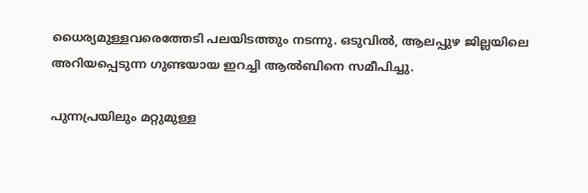ധൈര്യമുള്ളവരെത്തേടി പലയിടത്തും നടന്നു. ഒടുവില്‍, ആലപ്പുഴ ജില്ലയിലെ അറിയപ്പെടുന്ന ഗുണ്ടയായ ഇറച്ചി ആല്‍ബിനെ സമീപിച്ചു.

പുന്നപ്രയിലും മറ്റുമുള്ള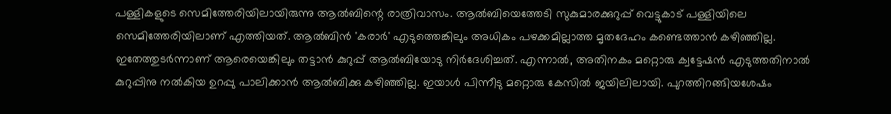പള്ളികളുടെ സെമിത്തേരിയിലായിരുന്നു ആല്‍ബിന്റെ രാത്രിവാസം. ആല്‍ബിയെത്തേടി സുകുമാരക്കുറുപ്പ് വെട്ടുകാട് പള്ളിയിലെ സെമിത്തേരിയിലാണ് എത്തിയത്. ആല്‍ബിന്‍ 'കരാര്‍' എടുത്തെങ്കിലും അധികം പഴക്കമില്ലാത്ത മൃതദേഹം കണ്ടെത്താന്‍ കഴിഞ്ഞില്ല. ഇതേത്തുടര്‍ന്നാണ് ആരെയെങ്കിലും തട്ടാന്‍ കുറുപ്പ് ആല്‍ബിയോടു നിര്‍ദേശിച്ചത്. എന്നാല്‍, അതിനകം മറ്റൊരു ക്വട്ടേഷന്‍ എടുത്തതിനാല്‍ കുറുപ്പിനു നല്‍കിയ ഉറപ്പു പാലിക്കാന്‍ ആല്‍ബിക്കു കഴിഞ്ഞില്ല. ഇയാള്‍ പിന്നീടു മറ്റൊരു കേസില്‍ ജയിലിലായി. പുറത്തിറങ്ങിയശേഷം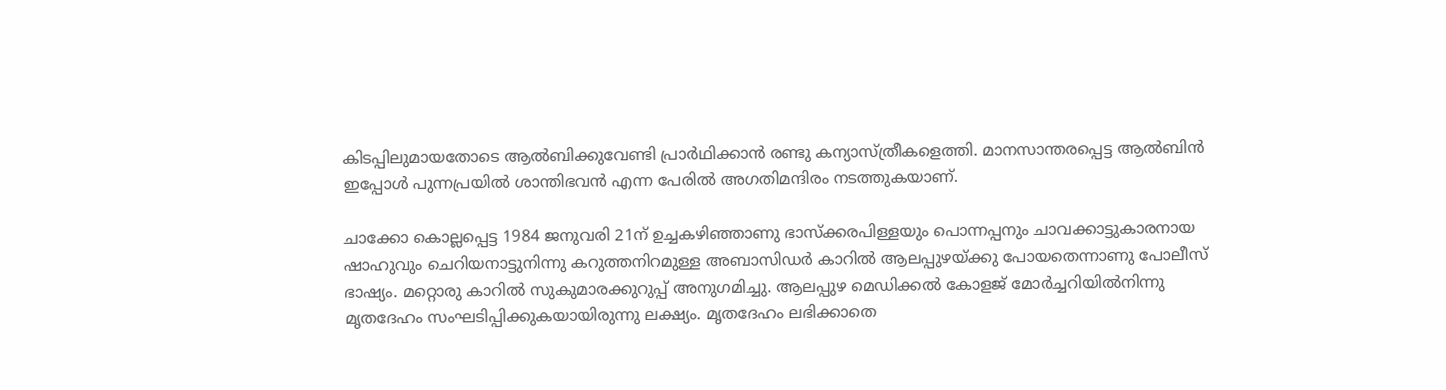കിടപ്പിലുമായതോടെ ആല്‍ബിക്കുവേണ്ടി പ്രാര്‍ഥിക്കാന്‍ രണ്ടു കന്യാസ്ത്രീകളെത്തി. മാനസാന്തരപ്പെട്ട ആല്‍ബിന്‍ ഇപ്പോള്‍ പുന്നപ്രയില്‍ ശാന്തിഭവന്‍ എന്ന പേരില്‍ അഗതിമന്ദിരം നടത്തുകയാണ്.

ചാക്കോ കൊല്ലപ്പെട്ട 1984 ജനുവരി 21ന് ഉച്ചകഴിഞ്ഞാണു ഭാസ്ക്കരപിള്ളയും പൊന്നപ്പനും ചാവക്കാട്ടുകാരനായ ഷാഹുവും ചെറിയനാട്ടുനിന്നു കറുത്തനിറമുള്ള അബാസിഡര്‍ കാറില്‍ ആലപ്പുഴയ്ക്കു പോയതെന്നാണു പോലീസ് ഭാഷ്യം. മറ്റൊരു കാറില്‍ സുകുമാരക്കുറുപ്പ് അനുഗമിച്ചു. ആലപ്പുഴ മെഡിക്കല്‍ കോളജ് മോര്‍ച്ചറിയില്‍നിന്നു മൃതദേഹം സംഘടിപ്പിക്കുകയായിരുന്നു ലക്ഷ്യം. മൃതദേഹം ലഭിക്കാതെ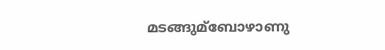മടങ്ങുമ്ബോഴാണു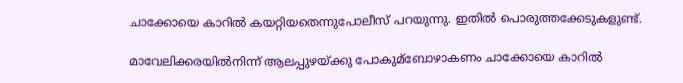ചാക്കോയെ കാറില്‍ കയറ്റിയതെന്നുപോലീസ് പറയുന്നു. ഇതില്‍ പൊരുത്തക്കേടുകളുണ്ട്.

മാവേലിക്കരയില്‍നിന്ന് ആലപ്പുഴയ്ക്കു പോകുമ്ബോഴാകണം ചാക്കോയെ കാറില്‍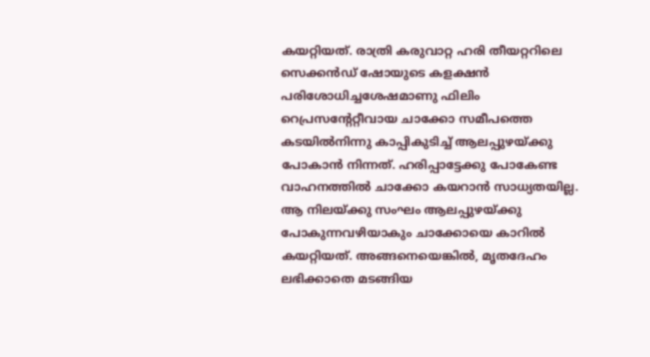കയറ്റിയത്. രാത്രി കരുവാറ്റ ഹരി തീയറ്ററിലെ സെക്കന്‍ഡ് ഷോയുടെ കളക്ഷന്‍ പരിശോധിച്ചശേഷമാണു ഫിലിം റെപ്രസന്റേറ്റീവായ ചാക്കോ സമീപത്തെ കടയില്‍നിന്നു കാപ്പികുടിച്ച്‌ ആലപ്പുഴയ്ക്കു പോകാന്‍ നിന്നത്. ഹരിപ്പാട്ടേക്കു പോകേണ്ട വാഹനത്തില്‍ ചാക്കോ കയറാന്‍ സാധ്യതയില്ല. ആ നിലയ്ക്കു സംഘം ആലപ്പുഴയ്ക്കു പോകുന്നവഴിയാകും ചാക്കോയെ കാറില്‍ കയറ്റിയത്. അങ്ങനെയെങ്കില്‍, മൃതദേഹം ലഭിക്കാതെ മടങ്ങിയ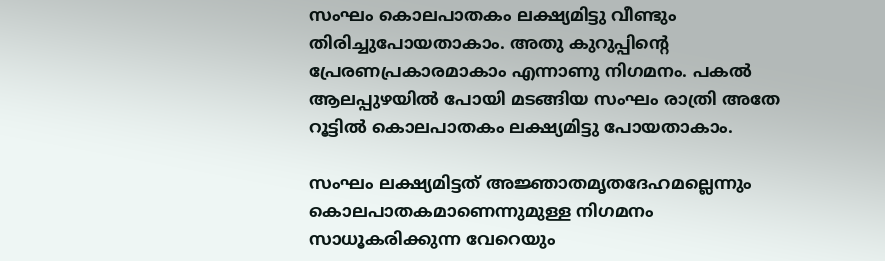സംഘം കൊലപാതകം ലക്ഷ്യമിട്ടു വീണ്ടും തിരിച്ചുപോയതാകാം. അതു കുറുപ്പിന്റെ പ്രേരണപ്രകാരമാകാം എന്നാണു നിഗമനം. പകല്‍ ആലപ്പുഴയില്‍ പോയി മടങ്ങിയ സംഘം രാത്രി അതേ റൂട്ടില്‍ കൊലപാതകം ലക്ഷ്യമിട്ടു പോയതാകാം.

സംഘം ലക്ഷ്യമിട്ടത് അജ്ഞാതമൃതദേഹമല്ലെന്നും കൊലപാതകമാണെന്നുമുള്ള നിഗമനം സാധൂകരിക്കുന്ന വേറെയും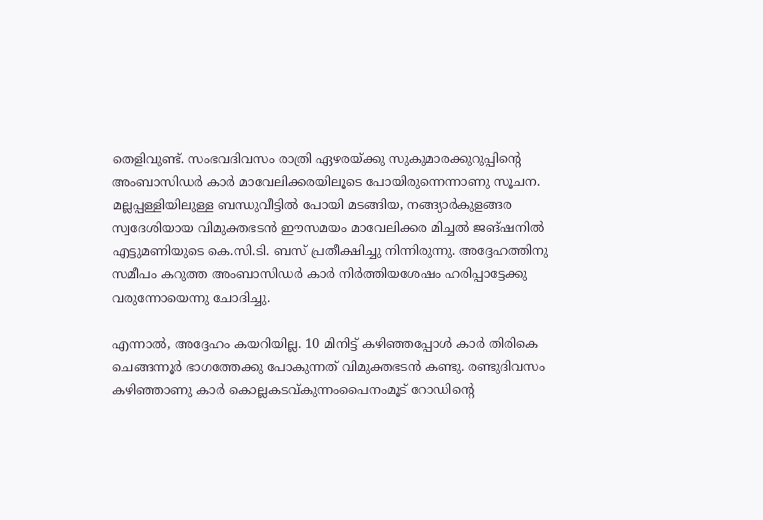തെളിവുണ്ട്. സംഭവദിവസം രാത്രി ഏഴരയ്ക്കു സുകുമാരക്കുറുപ്പിന്റെ അംബാസിഡര്‍ കാര്‍ മാവേലിക്കരയിലൂടെ പോയിരുന്നെന്നാണു സൂചന. മല്ലപ്പള്ളിയിലുള്ള ബന്ധുവീട്ടില്‍ പോയി മടങ്ങിയ, നങ്ങ്യാര്‍കുളങ്ങര സ്വദേശിയായ വിമുക്തഭടന്‍ ഈസമയം മാവേലിക്കര മിച്ചല്‍ ജങ്ഷനില്‍ എട്ടുമണിയുടെ കെ.സി.ടി. ബസ് പ്രതീക്ഷിച്ചു നിന്നിരുന്നു. അദ്ദേഹത്തിനു സമീപം കറുത്ത അംബാസിഡര്‍ കാര്‍ നിര്‍ത്തിയശേഷം ഹരിപ്പാട്ടേക്കു വരുന്നോയെന്നു ചോദിച്ചു.

എന്നാല്‍, അദ്ദേഹം കയറിയില്ല. 10 മിനിട്ട് കഴിഞ്ഞപ്പോള്‍ കാര്‍ തിരികെ ചെങ്ങന്നൂര്‍ ഭാഗത്തേക്കു പോകുന്നത് വിമുക്തഭടന്‍ കണ്ടു. രണ്ടുദിവസം കഴിഞ്ഞാണു കാര്‍ കൊല്ലകടവ്കുന്നംപൈനംമൂട് റോഡിന്റെ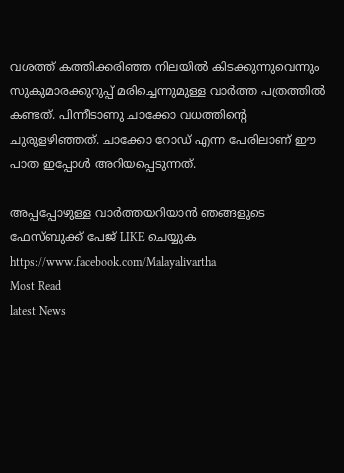വശത്ത് കത്തിക്കരിഞ്ഞ നിലയില്‍ കിടക്കുന്നുവെന്നും സുകുമാരക്കുറുപ്പ് മരിച്ചെന്നുമുള്ള വാര്‍ത്ത പത്രത്തില്‍ കണ്ടത്. പിന്നീടാണു ചാക്കോ വധത്തിന്റെ ചുരുളഴിഞ്ഞത്. ചാക്കോ റോഡ് എന്ന പേരിലാണ് ഈ പാത ഇപ്പോള്‍ അറിയപ്പെടുന്നത്.

അപ്പപ്പോഴുള്ള വാര്‍ത്തയറിയാന്‍ ഞങ്ങളുടെ ഫേസ്‌ബുക്ക്‌ പേജ് LIKE ചെയ്യുക
https://www.facebook.com/Malayalivartha
Most Read
latest News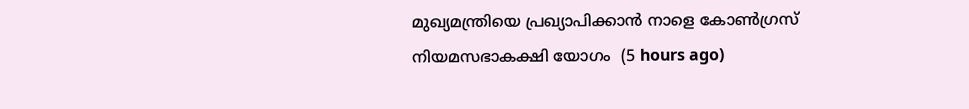മുഖ്യമന്ത്രിയെ പ്രഖ്യാപിക്കാന്‍ നാളെ കോണ്‍ഗ്രസ് നിയമസഭാകക്ഷി യോഗം  (5 hours ago)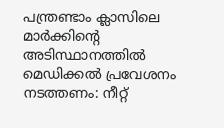പന്ത്രണ്ടാം ക്ലാസിലെ മാര്‍ക്കിന്റെ അടിസ്ഥാനത്തില്‍ മെഡിക്കല്‍ പ്രവേശനം നടത്തണം: നീറ്റ്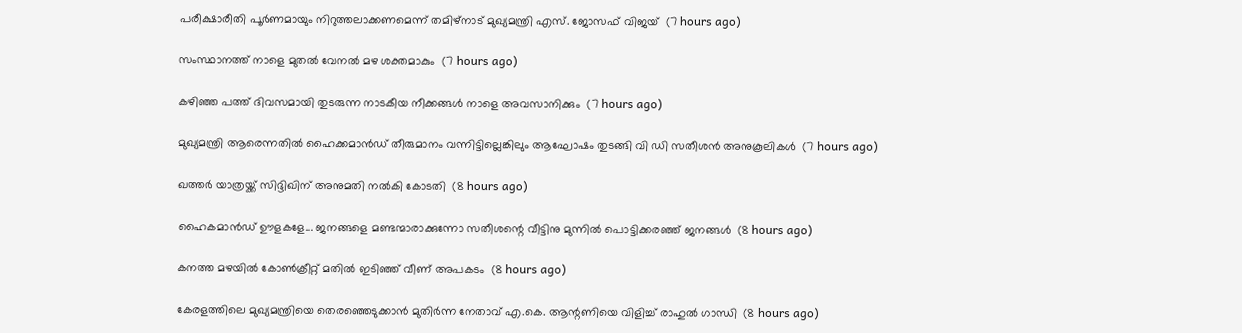പരീക്ഷാരീതി പൂര്‍ണമായും നിറുത്തലാക്കണമെന്ന് തമിഴ്‌നാട് മുഖ്യമന്ത്രി എസ്. ജോസഫ് വിജയ്  (7 hours ago)

സംസ്ഥാനത്ത് നാളെ മുതൽ വേനൽ മഴ ശക്തമാകും  (7 hours ago)

കഴിഞ്ഞ പത്ത് ദിവസമായി തുടരുന്ന നാടകീയ നീക്കങ്ങള്‍ നാളെ അവസാനിക്കും  (7 hours ago)

മുഖ്യമന്ത്രി ആരെന്നതിൽ ഹൈക്കമാൻഡ് തീരുമാനം വന്നിട്ടില്ലെങ്കിലും ആഘോഷം തുടങ്ങി വി ഡി സതീശൻ അനുകൂലികൾ  (7 hours ago)

ഖത്തര്‍ യാത്രയ്ക്ക് സിദ്ദിഖിന് അനുമതി നല്‍കി കോടതി  (8 hours ago)

ഹൈകമാൻഡ്‌ ഊളകളേ... ജനങ്ങളെ മണ്ടന്മാരാക്കുന്നോ സതീശന്റെ വീട്ടിനു മുന്നിൽ പൊട്ടിക്കരഞ്ഞ് ജനങ്ങൾ  (8 hours ago)

കനത്ത മഴയില്‍ കോണ്‍ക്രീറ്റ് മതില്‍ ഇടിഞ്ഞ് വീണ് അപകടം  (8 hours ago)

കേരളത്തിലെ മുഖ്യമന്ത്രിയെ തെരഞ്ഞെടുക്കാൻ മുതിർന്ന നേതാവ് എ.കെ. ആന്റണിയെ വിളിച്ച് രാഹുൽ ഗാന്ധി  (8 hours ago)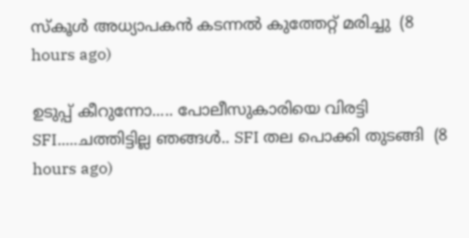സ്‌കൂള്‍ അധ്യാപകന്‍ കടന്നല്‍ കുത്തേറ്റ് മരിച്ചു  (8 hours ago)

ഉടുപ്പ് കീറുന്നോ..... പോലീസുകാരിയെ വിരട്ടി SFI.....ചത്തിട്ടില്ല ഞങ്ങൾ.. SFI തല പൊക്കി തുടങ്ങി  (8 hours ago)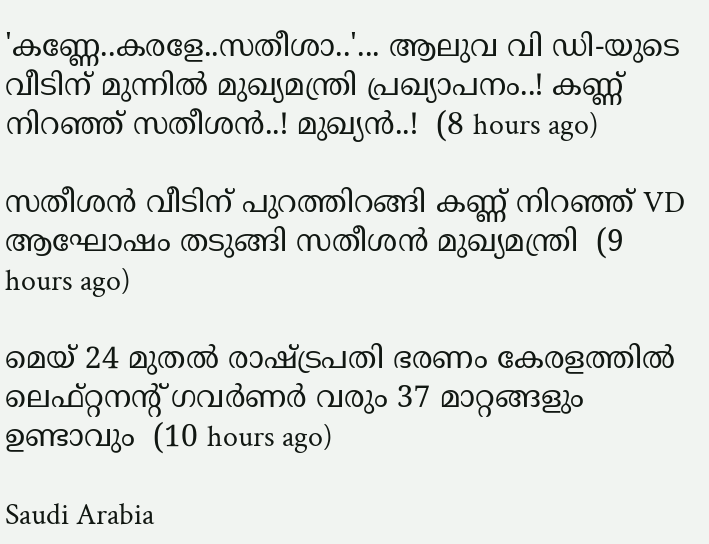'കണ്ണേ..കരളേ..സതീശാ..'... ആലുവ വി ഡി-യുടെ വീടിന് മുന്നിൽ മുഖ്യമന്ത്രി പ്രഖ്യാപനം..! കണ്ണ് നിറഞ്ഞ് സതീശൻ..! മുഖ്യൻ..!  (8 hours ago)

സതീശൻ വീടിന് പുറത്തിറങ്ങി കണ്ണ് നിറഞ്ഞ് VD ആഘോഷം തടുങ്ങി സതീശൻ മുഖ്യമന്ത്രി  (9 hours ago)

മെയ് 24 മുതൽ രാഷ്‌ട്രപതി ഭരണം കേരളത്തിൽ ലെഫ്റ്റനന്റ് ഗവർണർ വരും 37 മാറ്റങ്ങളും ഉണ്ടാവും  (10 hours ago)

Saudi Arabia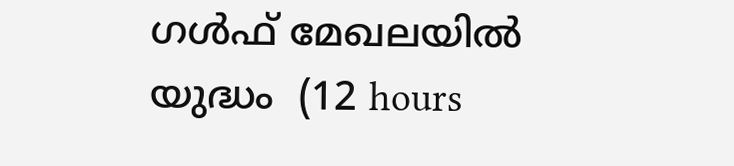ഗൾഫ് മേഖലയിൽ യുദ്ധം  (12 hours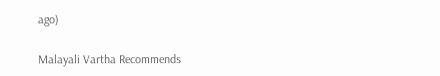ago)

Malayali Vartha Recommends